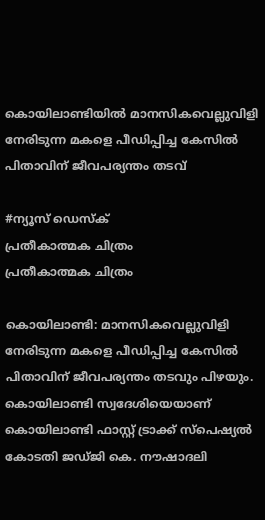കൊയിലാണ്ടിയിൽ മാനസികവെല്ലുവിളി നേരിടുന്ന മകളെ പീഡിപ്പിച്ച കേസിൽ പിതാവിന് ജീവപര്യന്തം തടവ്

#ന്യൂസ് ഡെസ്ക്
പ്രതീകാത്മക ചിത്രം
പ്രതീകാത്മക ചിത്രം

കൊയിലാണ്ടി: മാനസികവെല്ലുവിളി നേരിടുന്ന മകളെ പീഡിപ്പിച്ച കേസിൽ പിതാവിന് ജീവപര്യന്തം തടവും പിഴയും. കൊയിലാണ്ടി സ്വദേശിയെയാണ് കൊയിലാണ്ടി ഫാസ്റ്റ് ട്രാക്ക് സ്‌പെഷ്യൽ കോടതി ജഡ്ജി കെ. നൗഷാദലി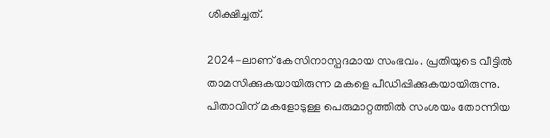ശിക്ഷിച്ചത്.

2024-ലാണ് കേസിനാസ്പദമായ സംഭവം. പ്രതിയുടെ വീട്ടിൽ താമസിക്കുകയായിരുന്ന മകളെ പീഡിപ്പിക്കുകയായിരുന്നു. പിതാവിന് മകളോടുള്ള പെരുമാറ്റത്തിൽ സംശയം തോന്നിയ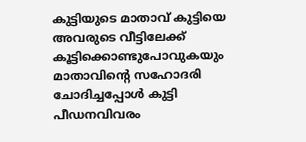കുട്ടിയുടെ മാതാവ് കുട്ടിയെ അവരുടെ വീട്ടിലേക്ക് കൂട്ടിക്കൊണ്ടുപോവുകയും മാതാവിന്റെ സഹോദരി ചോദിച്ചപ്പോൾ കുട്ടി പീഡനവിവരം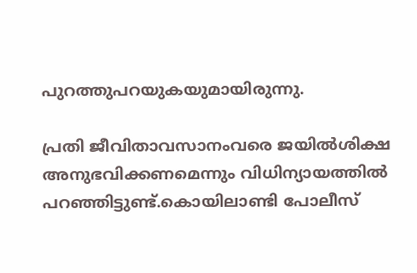പുറത്തുപറയുകയുമായിരുന്നു.

പ്രതി ജീവിതാവസാനംവരെ ജയിൽശിക്ഷ അനുഭവിക്കണമെന്നും വിധിന്യായത്തിൽ പറഞ്ഞിട്ടുണ്ട്.കൊയിലാണ്ടി പോലീസ്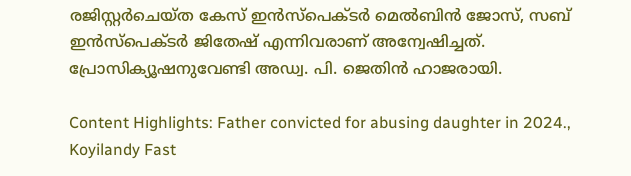രജിസ്റ്റർചെയ്ത കേസ് ഇൻസ്‌പെക്ടർ മെൽബിൻ ജോസ്, സബ് ഇൻസ്‌പെക്ടർ ജിതേഷ് എന്നിവരാണ് അന്വേഷിച്ചത്. പ്രോസിക്യൂഷനുവേണ്ടി അഡ്വ. പി. ജെതിൻ ഹാജരായി.

Content Highlights: Father convicted for abusing daughter in 2024., Koyilandy Fast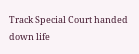Track Special Court handed down life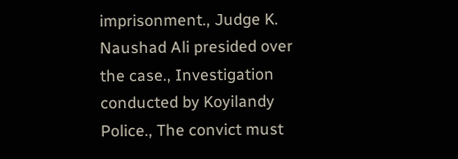imprisonment., Judge K. Naushad Ali presided over the case., Investigation conducted by Koyilandy Police., The convict must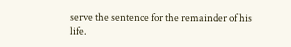serve the sentence for the remainder of his life.